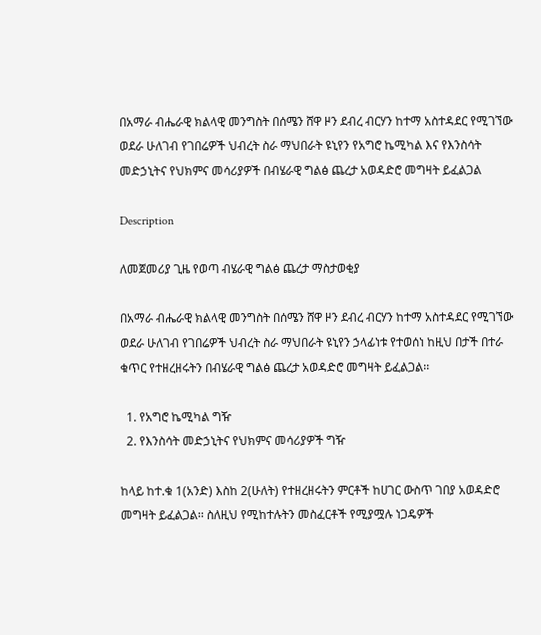በአማራ ብሔራዊ ክልላዊ መንግስት በሰሜን ሸዋ ዞን ደብረ ብርሃን ከተማ አስተዳደር የሚገኘው ወደራ ሁለገብ የገበሬዎች ህብረት ስራ ማህበራት ዩኒየን የአግሮ ኬሚካል እና የእንስሳት መድኃኒትና የህክምና መሳሪያዎች በብሄራዊ ግልፅ ጨረታ አወዳድሮ መግዛት ይፈልጋል

Description

ለመጀመሪያ ጊዜ የወጣ ብሄራዊ ግልፅ ጨረታ ማስታወቂያ

በአማራ ብሔራዊ ክልላዊ መንግስት በሰሜን ሸዋ ዞን ደብረ ብርሃን ከተማ አስተዳደር የሚገኘው ወደራ ሁለገብ የገበሬዎች ህብረት ስራ ማህበራት ዩኒየን ኃላፊነቱ የተወሰነ ከዚህ በታች በተራ ቁጥር የተዘረዘሩትን በብሄራዊ ግልፅ ጨረታ አወዳድሮ መግዛት ይፈልጋል፡፡

  1. የአግሮ ኬሚካል ግዥ
  2. የእንስሳት መድኃኒትና የህክምና መሳሪያዎች ግዥ

ከላይ ከተ.ቁ 1(አንድ) እስከ 2(ሁለት) የተዘረዘሩትን ምርቶች ከሀገር ውስጥ ገበያ አወዳድሮ መግዛት ይፈልጋል፡፡ ስለዚህ የሚከተሉትን መስፈርቶች የሚያሟሉ ነጋዴዎች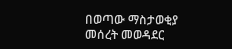በወጣው ማስታወቂያ መሰረት መወዳደር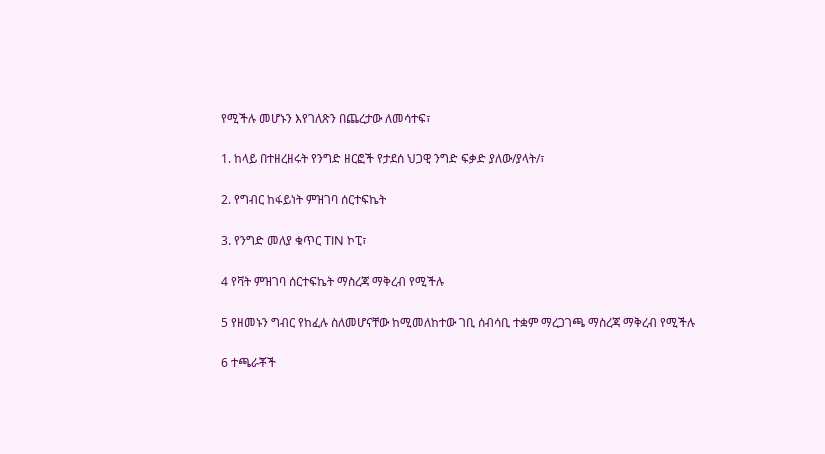የሚችሉ መሆኑን እየገለጽን በጨረታው ለመሳተፍ፣

1. ከላይ በተዘረዘሩት የንግድ ዘርፎች የታደሰ ህጋዊ ንግድ ፍቃድ ያለው/ያላት/፣

2. የግብር ከፋይነት ምዝገባ ሰርተፍኬት

3. የንግድ መለያ ቁጥር TIN ኮፒ፣

4 የቫት ምዝገባ ሰርተፍኬት ማስረጃ ማቅረብ የሚችሉ

5 የዘመኑን ግብር የከፈሉ ስለመሆናቸው ከሚመለከተው ገቢ ሰብሳቢ ተቋም ማረጋገጫ ማስረጃ ማቅረብ የሚችሉ

6 ተጫራቾች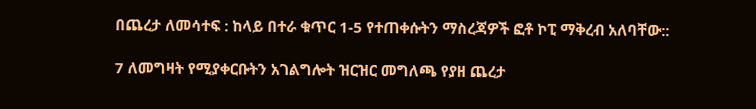በጨረታ ለመሳተፍ : ከላይ በተራ ቁጥር 1-5 የተጠቀሱትን ማስረጃዎች ፎቶ ኮፒ ማቅረብ አለባቸው::

7 ለመግዛት የሚያቀርቡትን አገልግሎት ዝርዝር መግለጫ የያዘ ጨረታ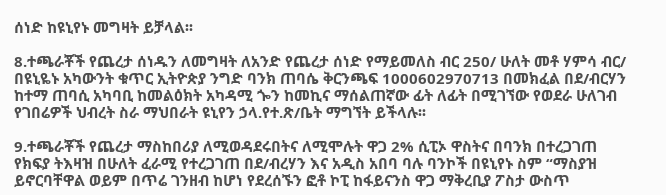ሰነድ ከዩኒየኑ መግዛት ይቻላል፡፡

8.ተጫራቾች የጨረታ ሰነዱን ለመግዛት ለአንድ የጨረታ ሰነድ የማይመለስ ብር 250/ ሁለት መቶ ሃምሳ ብር/ በዩኒዬኑ አካውንት ቁጥር ኢትዮጵያ ንግድ ባንክ ጠባሴ ቅርንጫፍ 1000602970713 በመክፈል በደ/ብርሃን ከተማ ጠባሲ አካባቢ ከመልዕክት አካዳሚ ጐን ከመኪና ማሰልጠኛው ፊት ለፊት በሚገኘው የወደራ ሁለገብ የገበሬዎች ህብረት ስራ ማህበራት ዩኒየን ኃላ.የተ.ጽ/ቤት ማግኘት ይችላሉ፡፡

9.ተጫራቾች የጨረታ ማስከበሪያ ለሚወዳደሩበትና ለሚሞሉት ዋጋ 2% ሲፒኦ ዋስትና በባንክ በተረጋገጠ የክፍያ ትእዛዝ በሁለት ፈራሚ የተረጋገጠ በደ/ብረሃን እና አዲስ አበባ ባሉ ባንኮች በዩኒየኑ ስም “ማስያዝ ይኖርባቸዋል ወይም በጥሬ ገንዘብ ከሆነ የደረሰኙን ፎቶ ኮፒ ከፋይናንስ ዋጋ ማቅረቢያ ፖስታ ውስጥ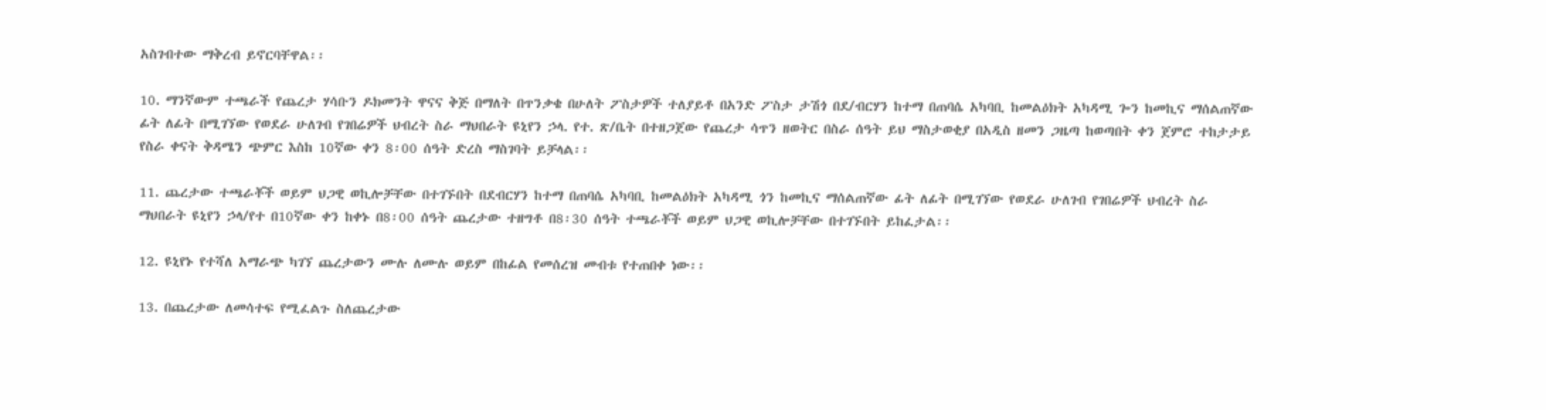አስገብተው ማቅረብ ይኖርባቸዋል፡፡

10. ማንኛውም ተጫራች የጨረታ ሃሳቡን ዶክመንት ዋናና ቅጅ በማለት በጥንቃቄ በሁለት ፖስታዎች ተለያይቶ በአንድ ፖስታ ታሽጎ በደ/ብርሃን ከተማ በጠባሴ አካባቢ ከመልዕክት አካዳሚ ጐን ከመኪና ማሰልጠኛው ፊት ለፊት በሚገኘው የወደራ ሁለገብ የገበሬዎች ህብረት ስራ ማህበራት ዩኒየን ኃላ. የተ. ጽ/ቤት በተዘጋጀው የጨረታ ሳጥን ዘወትር በስራ ሰዓት ይህ ማስታወቂያ በአዲስ ዘመን ጋዜጣ ከወጣበት ቀን ጀምሮ ተከታታይ የስራ ቀናት ቅዳሜን ጭምር እስከ 10ኛው ቀን 8፡00 ሰዓት ድረስ ማስገባት ይቻላል፡፡

11. ጨረታው ተጫራቾች ወይም ህጋዊ ወኪሎቻቸው በተገኙበት በደብርሃን ከተማ በጠባሴ አካባቢ ከመልዕክት አካዳሚ ጎን ከመኪና ማሰልጠኛው ፊት ለፊት በሚገኘው የወደራ ሁለገብ የገበሬዎች ህብረት ስራ ማህበራት ዩኒየን ኃላ/የተ በ10ኛው ቀን ከቀኑ በ8፡00 ሰዓት ጨረታው ተዘግቶ በ8፡30 ሰዓት ተጫራቾች ወይም ህጋዊ ወኪሎቻቸው በተገኙበት ይከፈታል፡፡

12. ዩኒየኑ የተሻለ አማራጭ ካገኘ ጨረታውን ሙሉ ለሙሉ ወይም በከፊል የመሰረዝ መብቱ የተጠበቀ ነው፡፡

13. በጨረታው ለመሳተፍ የሚፈልጉ ስለጨረታው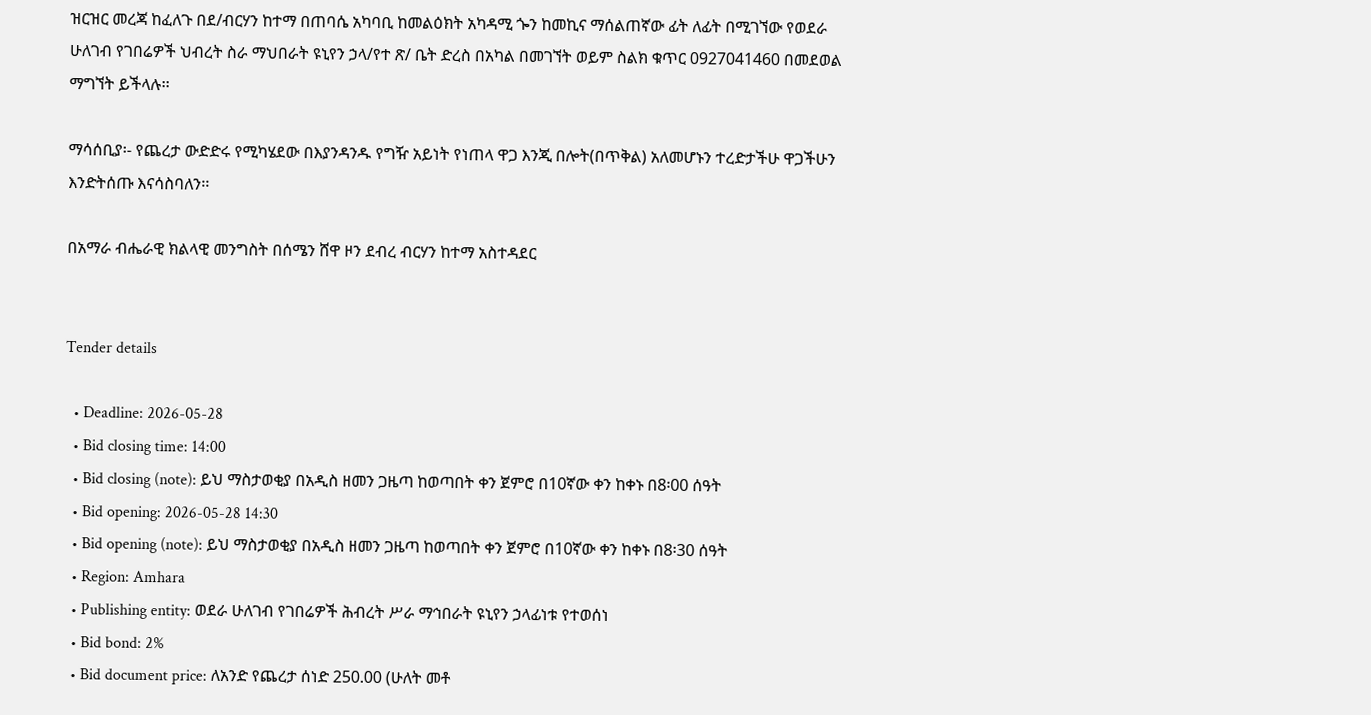ዝርዝር መረጃ ከፈለጉ በደ/ብርሃን ከተማ በጠባሴ አካባቢ ከመልዕክት አካዳሚ ጐን ከመኪና ማሰልጠኛው ፊት ለፊት በሚገኘው የወደራ ሁለገብ የገበሬዎች ህብረት ስራ ማህበራት ዩኒየን ኃላ/የተ ጽ/ ቤት ድረስ በአካል በመገኘት ወይም ስልክ ቁጥር 0927041460 በመደወል ማግኘት ይችላሉ፡፡

ማሳሰቢያ፡- የጨረታ ውድድሩ የሚካሄደው በእያንዳንዱ የግዥ አይነት የነጠላ ዋጋ እንጂ በሎት(በጥቅል) አለመሆኑን ተረድታችሁ ዋጋችሁን እንድትሰጡ እናሳስባለን፡፡

በአማራ ብሔራዊ ክልላዊ መንግስት በሰሜን ሸዋ ዞን ደብረ ብርሃን ከተማ አስተዳደር


Tender details

  • Deadline: 2026-05-28
  • Bid closing time: 14:00
  • Bid closing (note): ይህ ማስታወቂያ በአዲስ ዘመን ጋዜጣ ከወጣበት ቀን ጀምሮ በ10ኛው ቀን ከቀኑ በ8፡00 ሰዓት
  • Bid opening: 2026-05-28 14:30
  • Bid opening (note): ይህ ማስታወቂያ በአዲስ ዘመን ጋዜጣ ከወጣበት ቀን ጀምሮ በ10ኛው ቀን ከቀኑ በ8፡30 ሰዓት
  • Region: Amhara
  • Publishing entity: ወደራ ሁለገብ የገበሬዎች ሕብረት ሥራ ማኅበራት ዩኒየን ኃላፊነቱ የተወሰነ
  • Bid bond: 2%
  • Bid document price: ለአንድ የጨረታ ሰነድ 250.00 (ሁለት መቶ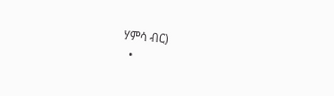ሃምሳ ብር)
  •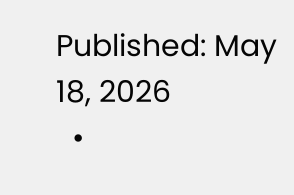Published: May 18, 2026
  •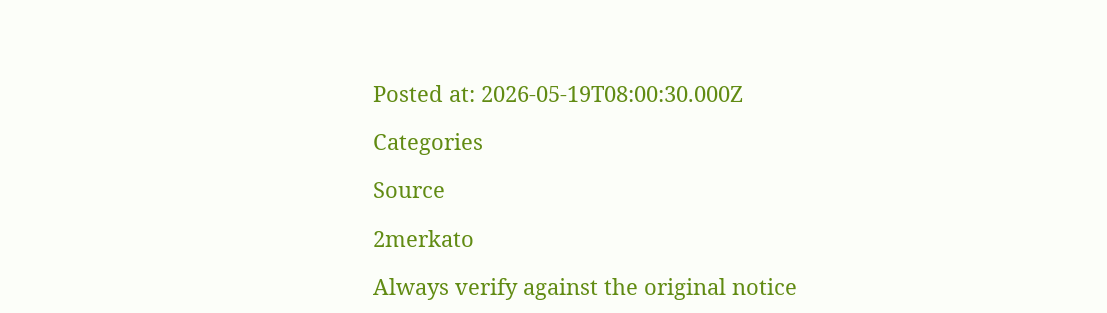Posted at: 2026-05-19T08:00:30.000Z

Categories

Source

2merkato

Always verify against the original notice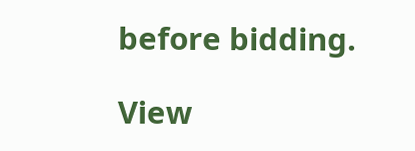before bidding.

View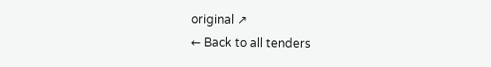original ↗
← Back to all tenders